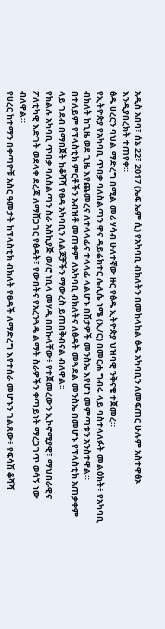አዲስ አበባ፣ ሰኔ 22፣ 2017 (ኤፍ ኤም ሲ) የአካባቢ ብክለትን በመከላከል ፅዱ አካባቢን ለመፍጠር ሁሉም አስተዋፅኦ እንዲያበረክት ተጠየቀ።
ፅዱ ሀረርን ባህል ማድረግ በሚል መሪ ሃሳብ ሁለተኛው ዙር የፅዱ ኢትዮጵያ ህዝባዊ ንቅናቄ ተጀመረ።
የኢትዮጵያ የአካባቢ ጥበቃ ባለስልጣን ዋና ዳይሬክተር ሌሊሴ ነሜ (ኢ/ር) በመርሐ ግብሩ ላይ ባስተላለፉት መልዕክት፥ የአካባቢ ብክለት ከጊዜ ወደ ጊዜ እየጨመረና ለተላላፊና ተላላፊ ላልሆኑ በሽታዎች መንስኤ እየሆነ መምጣቱን አንስተዋል።
በተለይም የፕላስቲክ ምርቶችን አብዝቶ መጠቀም ለአካባቢ ብክለትና ለፅዳት መጓደል መንስኤ በመሆኑ የፕላስቲክ አጠቃቀም ላይ ገደብ በማበጀት ከቆሻሻ የፀዳ አካባቢን ለልጆቻችን ማውረስ ይጠበቅብናል ብለዋል፡፡
የክልሉ አካባቢ ጥበቃ ባለስልጣን ስራ አስኪያጅ ወ/ሮ ነቢላ መሃዲ በበኩላቸው፥ የተጀመረውን ኢኮኖሚያዊ፣ ማህበራዊና ፖለቲካዊ እድገት ወደላቀ ደረጃ ለማሸጋገር የፅዳት፣ የውበትና የአረንጓዴ ልማት ስራዎችን ቀጣይነት ማረጋገጥ ወሳኝ ነው ብለዋል።
የሀረር ከተማን በቀጣዮቹ አስር ዓመታት ከፕላስቲክ ብክለት የፀዳች ለማድረግ እየተሰራ መሆኑን ገልጸው፥ የፍሳሽ ቆሻሻ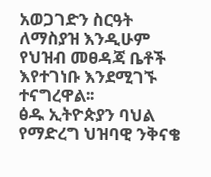አወጋገድን ስርዓት ለማስያዝ እንዲሁም የህዝብ መፀዳጃ ቤቶች እየተገነቡ እንደሚገኙ ተናግረዋል፡፡
ፅዱ ኢትዮጵያን ባህል የማድረግ ህዝባዊ ንቅናቄ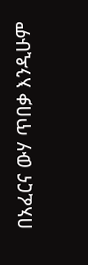በአፈርና ውሃ ጥበቃ እንዲሁም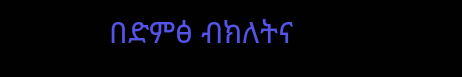በድምፅ ብክለትና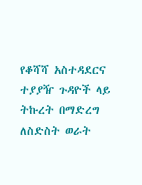የቆሻሻ አስተዳደርና ተያያዥ ጉዳዮች ላይ ትኩረት በማድረግ ለስድስት ወራት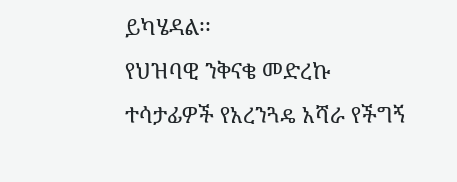ይካሄዳል፡፡
የህዝባዊ ንቅናቄ መድረኩ ተሳታፊዎች የአረንጓዴ አሻራ የችግኝ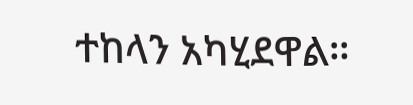ተከላን አካሂደዋል።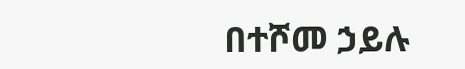በተሾመ ኃይሉ